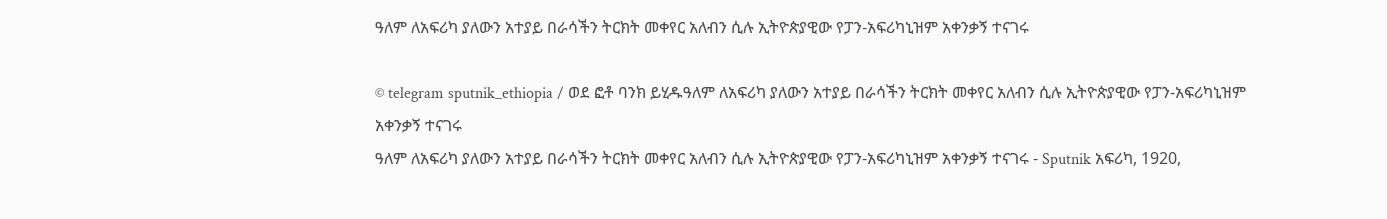ዓለም ለአፍሪካ ያለውን አተያይ በራሳችን ትርክት መቀየር አለብን ሲሉ ኢትዮጵያዊው የፓን-አፍሪካኒዝም አቀንቃኝ ተናገሩ

© telegram sputnik_ethiopia / ወደ ፎቶ ባንክ ይሂዱዓለም ለአፍሪካ ያለውን አተያይ በራሳችን ትርክት መቀየር አለብን ሲሉ ኢትዮጵያዊው የፓን-አፍሪካኒዝም አቀንቃኝ ተናገሩ
ዓለም ለአፍሪካ ያለውን አተያይ በራሳችን ትርክት መቀየር አለብን ሲሉ ኢትዮጵያዊው የፓን-አፍሪካኒዝም አቀንቃኝ ተናገሩ - Sputnik አፍሪካ, 1920,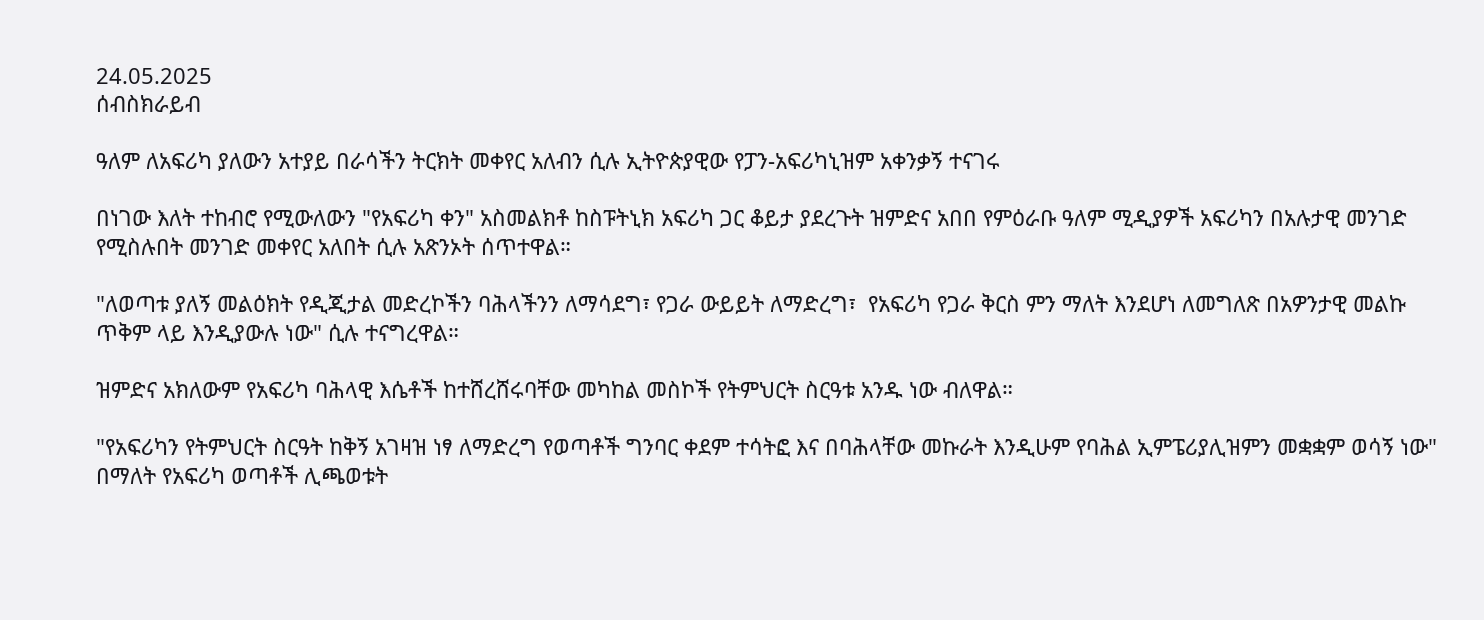24.05.2025
ሰብስክራይብ

ዓለም ለአፍሪካ ያለውን አተያይ በራሳችን ትርክት መቀየር አለብን ሲሉ ኢትዮጵያዊው የፓን-አፍሪካኒዝም አቀንቃኝ ተናገሩ

በነገው እለት ተከብሮ የሚውለውን "የአፍሪካ ቀን" አስመልክቶ ከስፑትኒክ አፍሪካ ጋር ቆይታ ያደረጉት ዝምድና አበበ የምዕራቡ ዓለም ሚዲያዎች አፍሪካን በአሉታዊ መንገድ የሚስሉበት መንገድ መቀየር አለበት ሲሉ አጽንኦት ሰጥተዋል።

"ለወጣቱ ያለኝ መልዕክት የዲጂታል መድረኮችን ባሕላችንን ለማሳደግ፣ የጋራ ውይይት ለማድረግ፣  የአፍሪካ የጋራ ቅርስ ምን ማለት እንደሆነ ለመግለጽ በአዎንታዊ መልኩ ጥቅም ላይ እንዲያውሉ ነው" ሲሉ ተናግረዋል።

ዝምድና አክለውም የአፍሪካ ባሕላዊ እሴቶች ከተሸረሸሩባቸው መካከል መስኮች የትምህርት ስርዓቱ አንዱ ነው ብለዋል።

"የአፍሪካን የትምህርት ስርዓት ከቅኝ አገዛዝ ነፃ ለማድረግ የወጣቶች ግንባር ቀደም ተሳትፎ እና በባሕላቸው መኩራት እንዲሁም የባሕል ኢምፔሪያሊዝምን መቋቋም ወሳኝ ነው" በማለት የአፍሪካ ወጣቶች ሊጫወቱት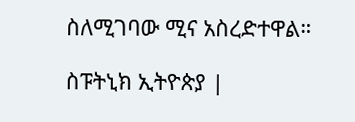ስለሚገባው ሚና አስረድተዋል።

ስፑትኒክ ኢትዮጵያ |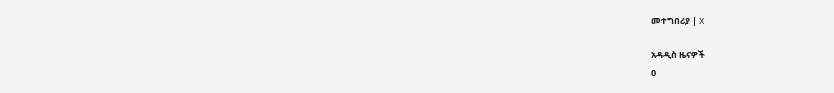መተግበሪያ | X

አዳዲስ ዜናዎች
0